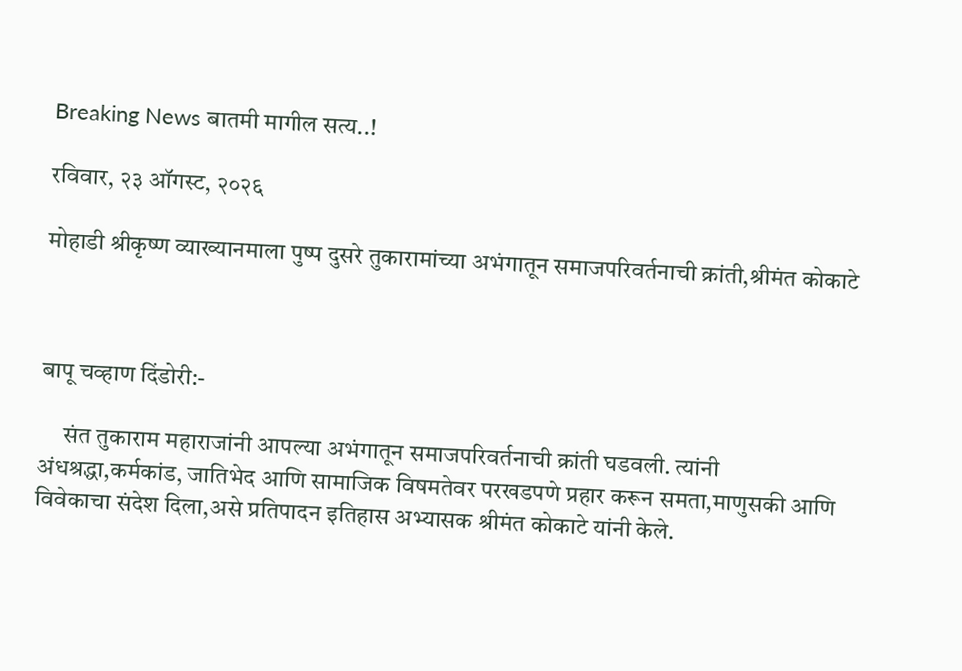Breaking News बातमी मागील सत्य..!

रविवार, २३ ऑगस्ट, २०२६

मोहाडी श्रीकृष्ण व्याख्यानमाला पुष्प दुसरे तुकारामांच्या अभंगातून समाजपरिवर्तनाची क्रांती,श्रीमंत कोकाटे



बापू चव्हाण दिंडोरी:-

     संत तुकाराम महाराजांनी आपल्या अभंगातून समाजपरिवर्तनाची क्रांती घडवली. त्यांनी अंधश्रद्धा,कर्मकांड, जातिभेद आणि सामाजिक विषमतेवर परखडपणे प्रहार करून समता,माणुसकी आणि विवेकाचा संदेश दिला,असे प्रतिपादन इतिहास अभ्यासक श्रीमंत कोकाटे यांनी केले.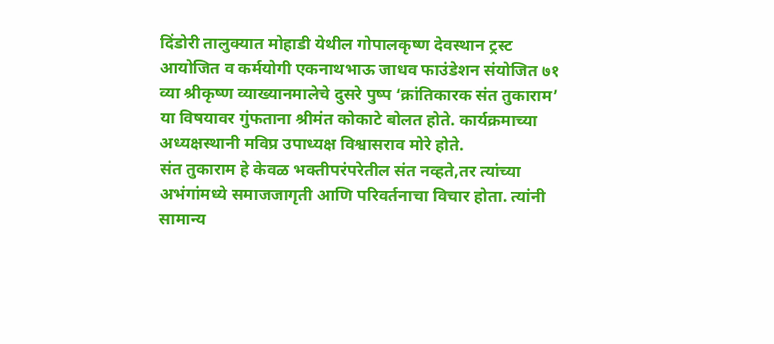दिंडोरी तालुक्यात मोहाडी येथील गोपालकृष्ण देवस्थान ट्रस्ट आयोजित व कर्मयोगी एकनाथभाऊ जाधव फाउंडेशन संयोजित ७१ व्या श्रीकृष्ण व्याख्यानमालेचे दुसरे पुष्प ‘क्रांतिकारक संत तुकाराम’ या विषयावर गुंफताना श्रीमंत कोकाटे बोलत होते. कार्यक्रमाच्या अध्यक्षस्थानी मविप्र उपाध्यक्ष विश्वासराव मोरे होते.
संत तुकाराम हे केवळ भक्तीपरंपरेतील संत नव्हते,तर त्यांच्या अभंगांमध्ये समाजजागृती आणि परिवर्तनाचा विचार होता. त्यांनी सामान्य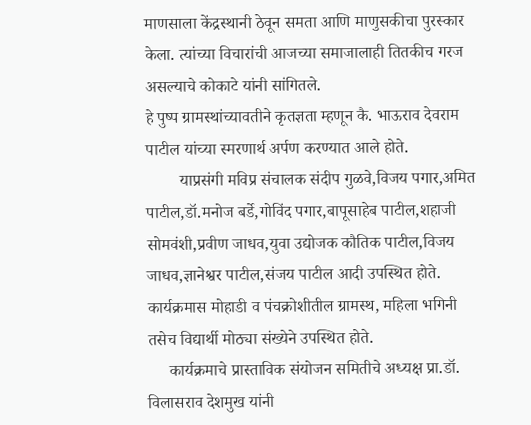माणसाला केंद्रस्थानी ठेवून समता आणि माणुसकीचा पुरस्कार केला. त्यांच्या विचारांची आजच्या समाजालाही तितकीच गरज असल्याचे कोकाटे यांनी सांगितले.
हे पुष्प ग्रामस्थांच्यावतीने कृतज्ञता म्हणून कै. भाऊराव देवराम पाटील यांच्या स्मरणार्थ अर्पण करण्यात आले होते.
        याप्रसंगी मविप्र संचालक संदीप गुळवे,विजय पगार,अमित पाटील,डॉ.मनोज बर्डे,गोविंद पगार,बापूसाहेब पाटील,शहाजी सोमवंशी,प्रवीण जाधव,युवा उद्योजक कौतिक पाटील,विजय जाधव,ज्ञानेश्वर पाटील,संजय पाटील आदी उपस्थित होते.
कार्यक्रमास मोहाडी व पंचक्रोशीतील ग्रामस्थ, महिला भगिनी तसेच विद्यार्थी मोठ्या संख्येने उपस्थित होते.
     कार्यक्रमाचे प्रास्ताविक संयोजन समितीचे अध्यक्ष प्रा.डॉ. विलासराव देशमुख यांनी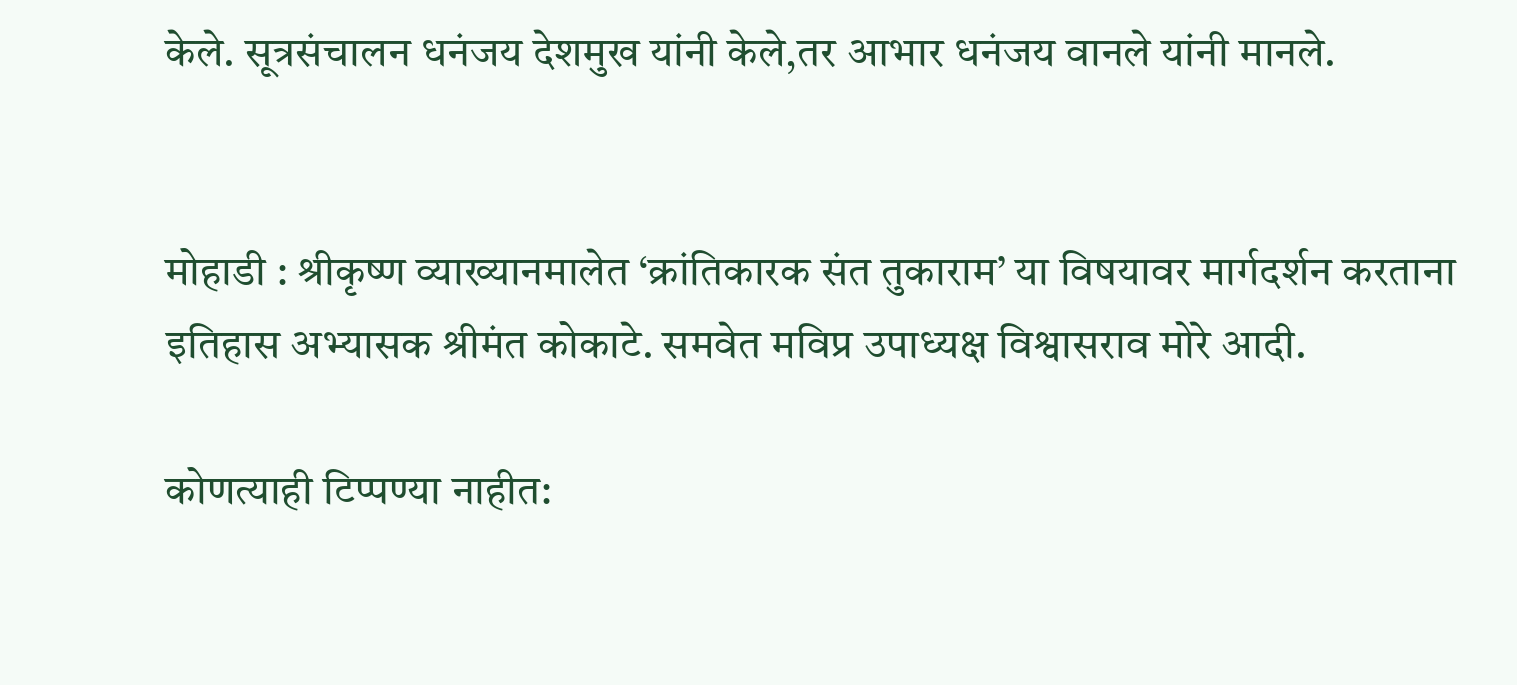केले. सूत्रसंचालन धनंजय देशमुख यांनी केले,तर आभार धनंजय वानले यांनी मानले.


मोहाडी : श्रीकृष्ण व्याख्यानमालेत ‘क्रांतिकारक संत तुकाराम’ या विषयावर मार्गदर्शन करताना इतिहास अभ्यासक श्रीमंत कोकाटे. समवेत मविप्र उपाध्यक्ष विश्वासराव मोरे आदी.

कोणत्याही टिप्पण्‍या नाहीत: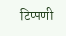टिप्पणी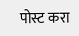पोस्ट करा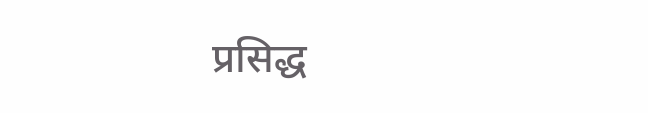प्रसिद्ध